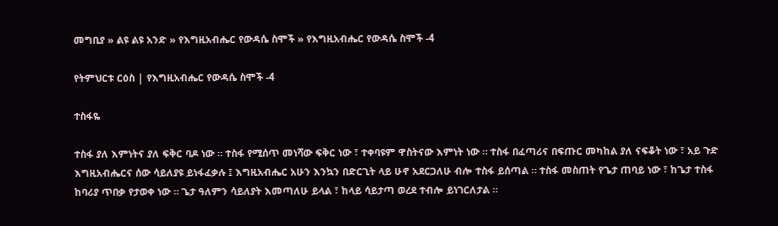መግቢያ » ልዩ ልዩ አንድ » የእግዚአብሔር የውዳሴ ስሞች » የእግዚአብሔር የውዳሴ ስሞች -4

የትምህርቱ ርዕስ | የእግዚአብሔር የውዳሴ ስሞች -4

ተስፋዬ

ተስፋ ያለ እምነትና ያለ ፍቅር ባዶ ነው ። ተስፋ የሚሰጥ መነሻው ፍቅር ነው ፣ ተቀባዩም ዋስትናው እምነት ነው ። ተስፋ በፈጣሪና በፍጡር መካከል ያለ ናፍቆት ነው ፣ አይ ጉድ እግዚአብሔርና ሰው ሳይለያዩ ይነፋፈቃሉ ፤ እግዚአብሔር አሁን እንኳን በድርጊት ላይ ሁኖ አደርጋለሁ ብሎ ተስፋ ይሰጣል ። ተስፋ መስጠት የጌታ ጠባይ ነው ፣ ከጌታ ተስፋ ከባሪያ ጥበቃ የታወቀ ነው ። ጌታ ዓለምን ሳይለያት እመጣለሁ ይላል ፣ ከላይ ሳይታጣ ወረደ ተብሎ ይነገርለታል ።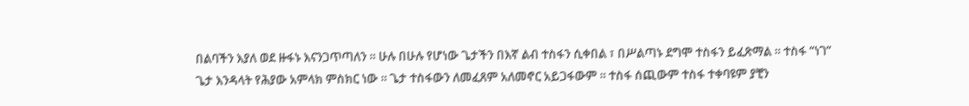በልባችን እያለ ወደ ዙፋኑ እናንጋጥጣለን ። ሁሉ በሁሉ የሆነው ጌታችን በእኛ ልብ ተስፋን ሲቀበል ፣ በሥልጣኑ ደግሞ ተስፋን ይፈጽማል ። ተስፋ “ነገ” ጌታ እንዳላት የሕያው አምላክ ምስክር ነው ። ጌታ ተስፋውን ለመፈጸም አለመኖር አይጋፋውም ። ተስፋ ሰጪውም ተስፋ ተቀባዩም ያቺን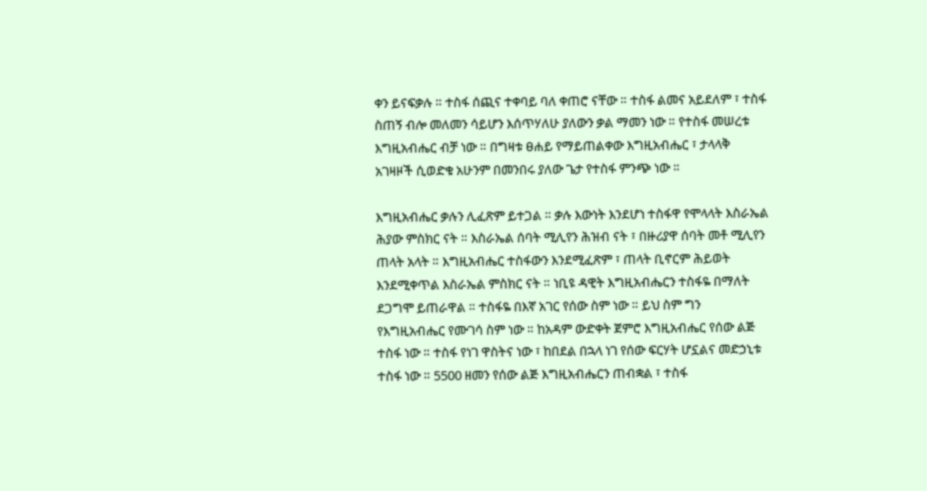ቀን ይናፍቃሉ ። ተስፋ ሰጪና ተቀባይ ባለ ቀጠሮ ናቸው ። ተስፋ ልመና አይደለም ፣ ተስፋ ስጠኝ ብሎ መለመን ሳይሆን እሰጥሃለሁ ያለውን ቃል ማመን ነው ። የተስፋ መሠረቱ እግዚአብሔር ብቻ ነው ። በግዛቱ ፀሐይ የማይጠልቀው እግዚአብሔር ፣ ታላላቅ አገዛዞች ሲወድቁ አሁንም በመንበሩ ያለው ጌታ የተስፋ ምንጭ ነው ።

እግዚአብሔር ቃሉን ሊፈጽም ይተጋል ። ቃሉ እውነት እንደሆነ ተስፋዋ የሞላላት እስራኤል ሕያው ምስክር ናት ። እስራኤል ሰባት ሚሊየን ሕዝብ ናት ፣ በዙሪያዋ ሰባት መቶ ሚሊየን ጠላት አላት ። እግዚአብሔር ተስፋውን እንደሚፈጽም ፣ ጠላት ቢኖርም ሕይወት እንደሚቀጥል እስራኤል ምስክር ናት ። ነቢዩ ዳዊት እግዚአብሔርን ተስፋዬ በማለት ደጋግሞ ይጠራዋል ። ተስፋዬ በእኛ አገር የሰው ስም ነው ። ይህ ስም ግን የእግዚአብሔር የሙገሳ ስም ነው ። ከአዳም ውድቀት ጀምሮ እግዚአብሔር የሰው ልጅ ተስፋ ነው ። ተስፋ የነገ ዋስትና ነው ፣ ከበደል በኋላ ነገ የሰው ፍርሃት ሆኗልና መድኃኒቱ ተስፋ ነው ። 5500 ዘመን የሰው ልጅ እግዚአብሔርን ጠብቋል ፣ ተስፋ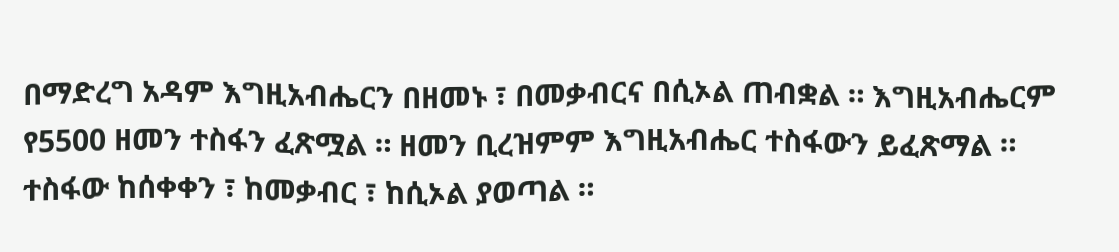በማድረግ አዳም እግዚአብሔርን በዘመኑ ፣ በመቃብርና በሲኦል ጠብቋል ። እግዚአብሔርም የ5500 ዘመን ተስፋን ፈጽሟል ። ዘመን ቢረዝምም እግዚአብሔር ተስፋውን ይፈጽማል ። ተስፋው ከሰቀቀን ፣ ከመቃብር ፣ ከሲኦል ያወጣል ።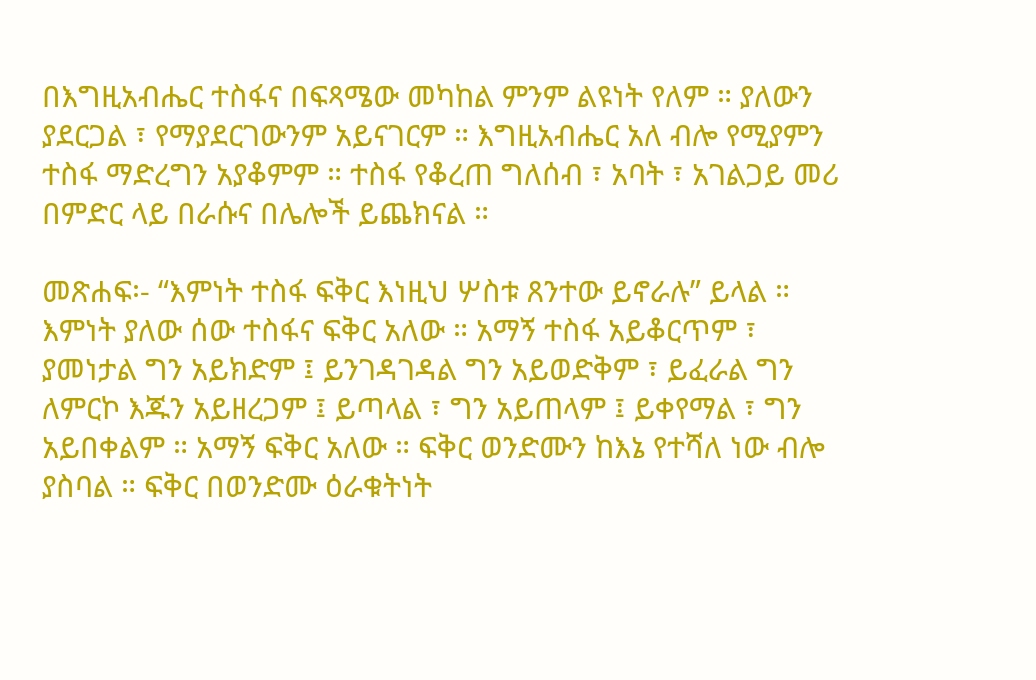በእግዚአብሔር ተስፋና በፍጻሜው መካከል ምንም ልዩነት የለም ። ያለውን ያደርጋል ፣ የማያደርገውንም አይናገርም ። እግዚአብሔር አለ ብሎ የሚያምን ተስፋ ማድረግን አያቆምም ። ተስፋ የቆረጠ ግለሰብ ፣ አባት ፣ አገልጋይ መሪ በምድር ላይ በራሱና በሌሎች ይጨክናል ።

መጽሐፍ፡- “እምነት ተስፋ ፍቅር እነዚህ ሦስቱ ጸንተው ይኖራሉ” ይላል ። እምነት ያለው ሰው ተስፋና ፍቅር አለው ። አማኝ ተስፋ አይቆርጥም ፣ ያመነታል ግን አይክድም ፤ ይንገዳገዳል ግን አይወድቅም ፣ ይፈራል ግን ለምርኮ እጁን አይዘረጋም ፤ ይጣላል ፣ ግን አይጠላም ፤ ይቀየማል ፣ ግን አይበቀልም ። አማኝ ፍቅር አለው ። ፍቅር ወንድሙን ከእኔ የተሻለ ነው ብሎ ያስባል ። ፍቅር በወንድሙ ዕራቁትነት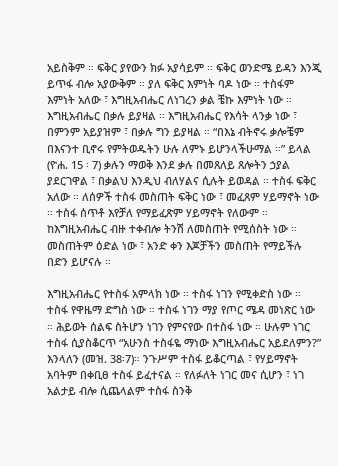አይስቅም ። ፍቅር ያየውን ክፉ አያሳይም ። ፍቅር ወንድሜ ይዳን እንጂ ይጥፋ ብሎ አያውቅም ። ያለ ፍቅር እምነት ባዶ ነው ። ተስፋም እምነት አለው ፣ እግዚአብሔር ለነገረን ቃል ቼኩ እምነት ነው ። እግዚአብሔር በቃሉ ይያዛል ። እግዚአብሔር የእሳት ላንቃ ነው ፣ በምንም አይያዝም ፣ በቃሉ ግን ይያዛል ። “በእኔ ብትኖሩ ቃሎቼም በእናንተ ቢኖሩ የምትወዱትን ሁሉ ለምኑ ይሆንላችሁማል ።” ይላል (ዮሐ. 15 ፡ 7) ቃሉን ማወቅ እንደ ቃሉ በመጸለይ ጸሎትን ኃያል ያደርገዋል ፣ በቃልህ እንዲህ ብለሃልና ሲሉት ይወዳል ። ተስፋ ፍቅር አለው ። ለሰዎች ተስፋ መስጠት ፍቅር ነው ፣ መፈጸም ሃይማኖት ነው ። ተስፋ ሰጥቶ እየቻለ የማይፈጽም ሃይማኖት የለውም ። ከእግዚአብሔር ብዙ ተቀብሎ ትንሽ ለመስጠት የሚሰስት ነው ። መስጠትም ዕድል ነው ፣ አንድ ቀን እጆቻችን መስጠት የማይችሉ በድን ይሆናሉ ።

እግዚአብሔር የተስፋ አምላክ ነው ። ተስፋ ነገን የሚቀድስ ነው ። ተስፋ የዋዜማ ድግስ ነው ። ተስፋ ነገን ማያ የጦር ሜዳ መነጽር ነው ። ሕይወት ሰልፍ ስትሆን ነገን የምናየው በተስፋ ነው ። ሁሉም ነገር ተስፋ ሲያስቆርጥ “አሁንስ ተስፋዬ ማነው እግዚአብሔር አይደለምን?” እንላለን (መዝ. 38፡7)። ንጉሥም ተስፋ ይቆርጣል ፣ የሃይማኖት አባትም በቀቢፀ ተስፋ ይፈተናል ። የለፉለት ነገር መና ሲሆን ፣ ነገ አልታይ ብሎ ሲጨላልም ተስፋ ስንቅ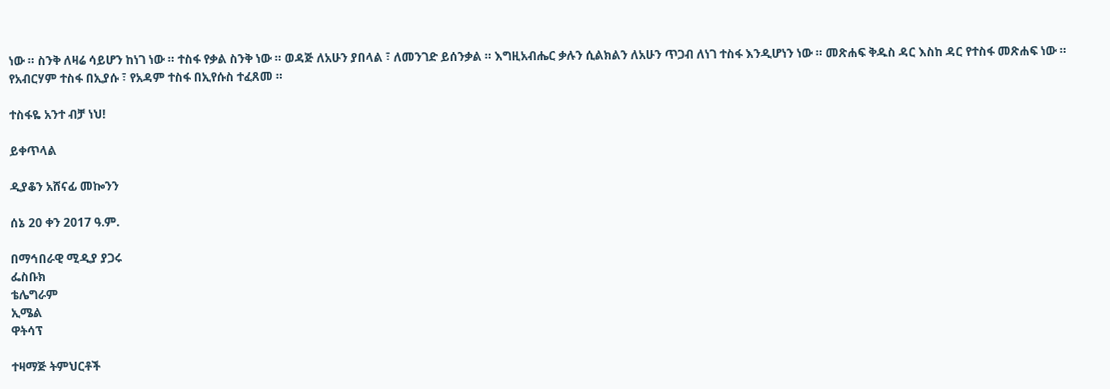ነው ። ስንቅ ለዛሬ ሳይሆን ከነገ ነው ። ተስፋ የቃል ስንቅ ነው ። ወዳጅ ለአሁን ያበላል ፣ ለመንገድ ይሰንቃል ። እግዚአብሔር ቃሉን ሲልክልን ለአሁን ጥጋብ ለነገ ተስፋ እንዲሆነን ነው ። መጽሐፍ ቅዱስ ዳር እስከ ዳር የተስፋ መጽሐፍ ነው ። የአብርሃም ተስፋ በኢያሱ ፣ የአዳም ተስፋ በኢየሱስ ተፈጸመ ።

ተስፋዬ አንተ ብቻ ነህ!

ይቀጥላል

ዲያቆን አሸናፊ መኰንን

ሰኔ 20 ቀን 2017 ዓ.ም.

በማኅበራዊ ሚዲያ ያጋሩ
ፌስቡክ
ቴሌግራም
ኢሜል
ዋትሳፕ

ተዛማጅ ትምህርቶች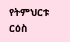የትምህርቱ ርዕስ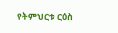የትምህርቱ ርዕስ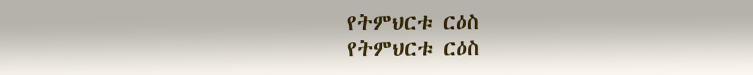የትምህርቱ ርዕስ
የትምህርቱ ርዕስ